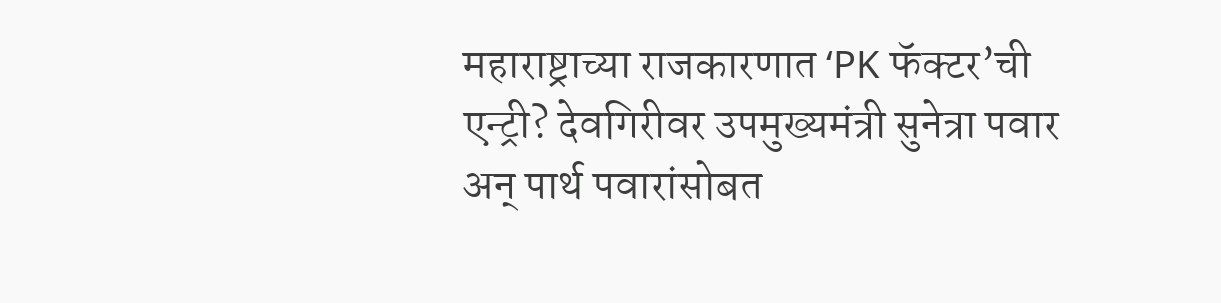महाराष्ट्राच्या राजकारणात ‘PK फॅक्टर’ची एन्ट्री? देवगिरीवर उपमुख्यमंत्री सुनेत्रा पवार अन् पार्थ पवारांसोबत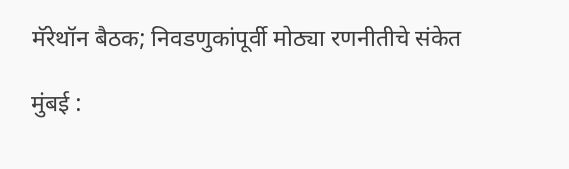मॅरेथॉन बैठक; निवडणुकांपूर्वी मोठ्या रणनीतीचे संकेत

मुंबई :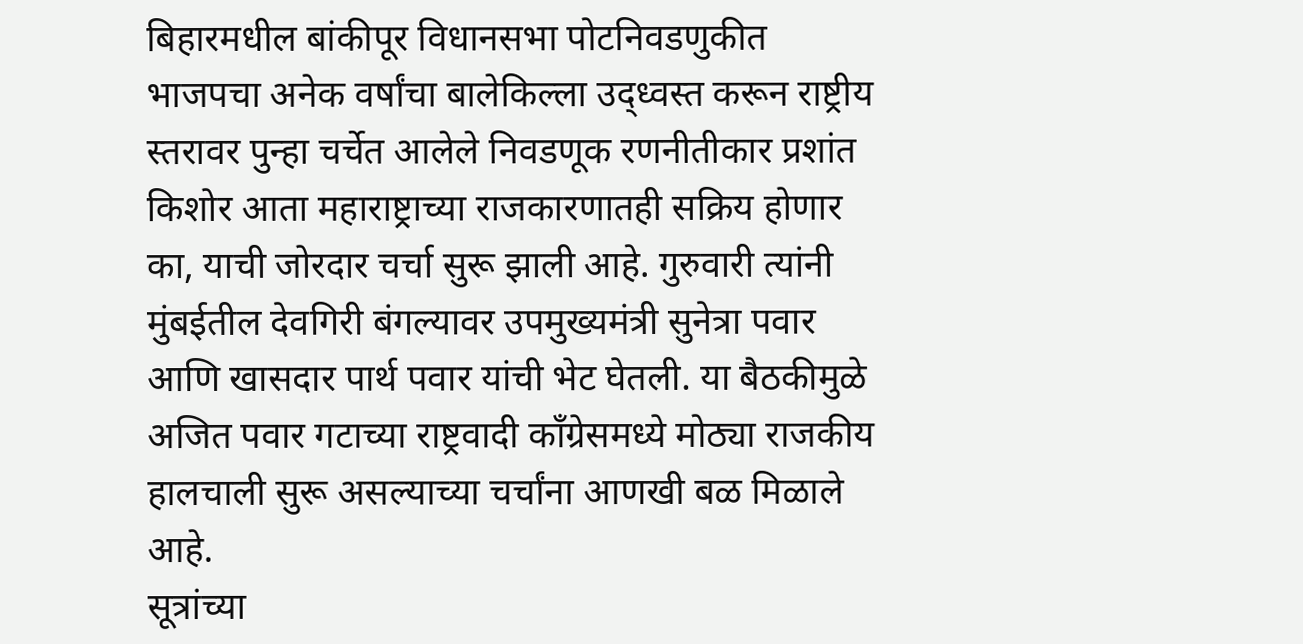बिहारमधील बांकीपूर विधानसभा पोटनिवडणुकीत भाजपचा अनेक वर्षांचा बालेकिल्ला उद्ध्वस्त करून राष्ट्रीय स्तरावर पुन्हा चर्चेत आलेले निवडणूक रणनीतीकार प्रशांत किशोर आता महाराष्ट्राच्या राजकारणातही सक्रिय होणार का, याची जोरदार चर्चा सुरू झाली आहे. गुरुवारी त्यांनी मुंबईतील देवगिरी बंगल्यावर उपमुख्यमंत्री सुनेत्रा पवार आणि खासदार पार्थ पवार यांची भेट घेतली. या बैठकीमुळे अजित पवार गटाच्या राष्ट्रवादी काँग्रेसमध्ये मोठ्या राजकीय हालचाली सुरू असल्याच्या चर्चांना आणखी बळ मिळाले आहे.
सूत्रांच्या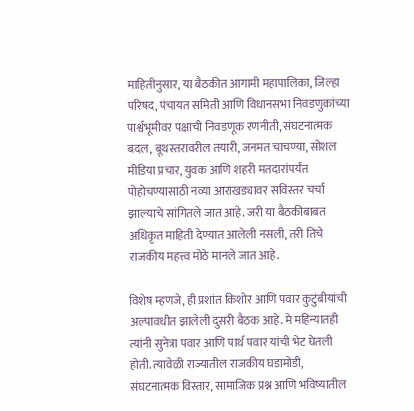माहितीनुसार, या बैठकीत आगामी महापालिका, जिल्हा परिषद, पंचायत समिती आणि विधानसभा निवडणुकांच्या पार्श्वभूमीवर पक्षाची निवडणूक रणनीती, संघटनात्मक बदल, बूथस्तरावरील तयारी, जनमत चाचण्या, सोशल मीडिया प्रचार, युवक आणि शहरी मतदारांपर्यंत पोहोचण्यासाठी नव्या आराखड्यावर सविस्तर चर्चा झाल्याचे सांगितले जात आहे. जरी या बैठकीबाबत अधिकृत माहिती देण्यात आलेली नसली, तरी तिचे राजकीय महत्त्व मोठे मानले जात आहे.

विशेष म्हणजे, ही प्रशांत किशोर आणि पवार कुटुंबीयांची अल्पावधीत झालेली दुसरी बैठक आहे. मे महिन्यातही त्यांनी सुनेत्रा पवार आणि पार्थ पवार यांची भेट घेतली होती. त्यावेळी राज्यातील राजकीय घडामोडी, संघटनात्मक विस्तार, सामाजिक प्रश्न आणि भविष्यातील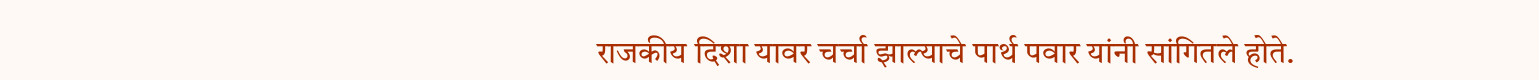राजकीय दिशा यावर चर्चा झाल्याचे पार्थ पवार यांनी सांगितले होते.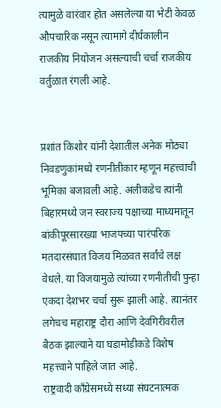त्यामुळे वारंवार होत असलेल्या या भेटी केवळ औपचारिक नसून त्यामागे दीर्घकालीन राजकीय नियोजन असल्याची चर्चा राजकीय वर्तुळात रंगली आहे.


प्रशांत किशोर यांनी देशातील अनेक मोठ्या निवडणुकांमध्ये रणनीतीकार म्हणून महत्त्वाची भूमिका बजावली आहे. अलीकडेच त्यांनी बिहारमध्ये जन स्वराज्य पक्षाच्या माध्यमातून बांकीपूरसारख्या भाजपच्या पारंपरिक मतदारसंघात विजय मिळवत सर्वांचे लक्ष वेधले. या विजयामुळे त्यांच्या रणनीतीची पुन्हा एकदा देशभर चर्चा सुरू झाली आहे. त्यानंतर लगेचच महाराष्ट्र दौरा आणि देवगिरीवरील बैठक झाल्याने या घडामोडीकडे विशेष महत्त्वाने पाहिले जात आहे.
राष्ट्रवादी काँग्रेसमध्ये सध्या संघटनात्मक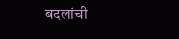बदलांची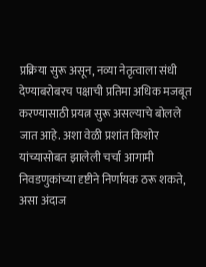प्रक्रिया सुरू असून, नव्या नेतृत्वाला संधी देण्याबरोबरच पक्षाची प्रतिमा अधिक मजबूत करण्यासाठी प्रयत्न सुरू असल्याचे बोलले जात आहे. अशा वेळी प्रशांत किशोर यांच्यासोबत झालेली चर्चा आगामी निवडणुकांच्या दृष्टीने निर्णायक ठरू शकते, असा अंदाज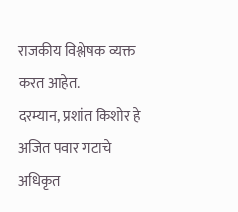राजकीय विश्लेषक व्यक्त करत आहेत.
दरम्यान, प्रशांत किशोर हे अजित पवार गटाचे अधिकृत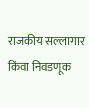राजकीय सल्लागार किंवा निवडणूक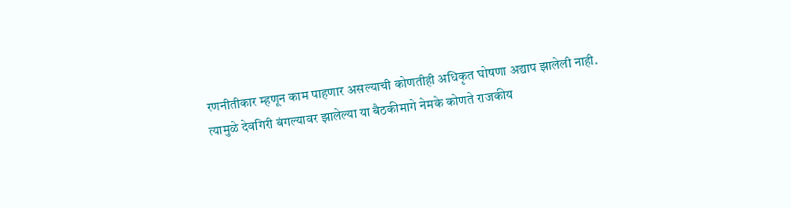रणनीतीकार म्हणून काम पाहणार असल्याची कोणतीही अधिकृत घोषणा अद्याप झालेली नाही. त्यामुळे देवगिरी बंगल्यावर झालेल्या या बैठकीमागे नेमके कोणते राजकीय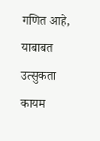गणित आहे, याबाबत उत्सुकता कायम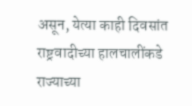असून, येत्या काही दिवसांत राष्ट्रवादीच्या हालचालींकडे राज्याच्या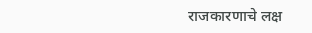राजकारणाचे लक्ष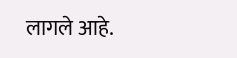लागले आहे.